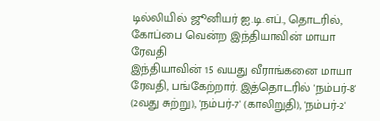டில்லியில் ஜூனியர் ஐ.டி.எப்., தொடரில், கோப்பை வென்ற இந்தியாவின் மாயா ரேவதி
இந்தியாவின் 15 வயது வீராங்கனை மாயா ரேவதி, பங்கேற்றார். இத்தொடரில் 'நம்பர்-8' (2வது சுற்று), 'நம்பர்-7' (காலிறுதி), 'நம்பர்-2'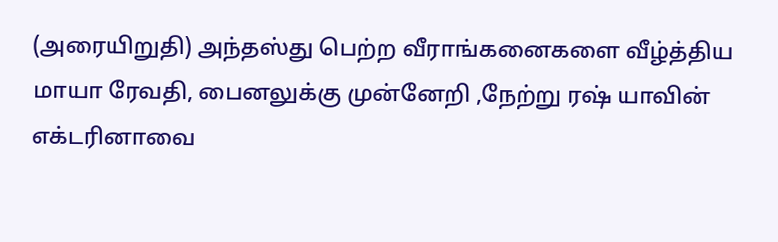(அரையிறுதி) அந்தஸ்து பெற்ற வீராங்கனைகளை வீழ்த்திய மாயா ரேவதி, பைனலுக்கு முன்னேறி ,நேற்று ரஷ் யாவின் எக்டரினாவை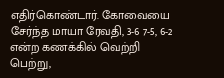எதிர்கொண்டார். கோவையை சேர்ந்த மாயா ரேவதி, 3-6 7-5, 6-2 என்ற கணக்கில் வெற்றி பெற்று,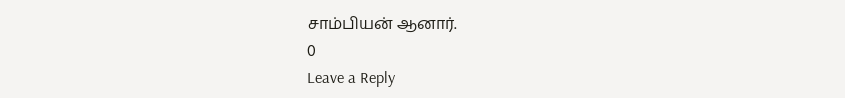சாம்பியன் ஆனார்.
0
Leave a Reply